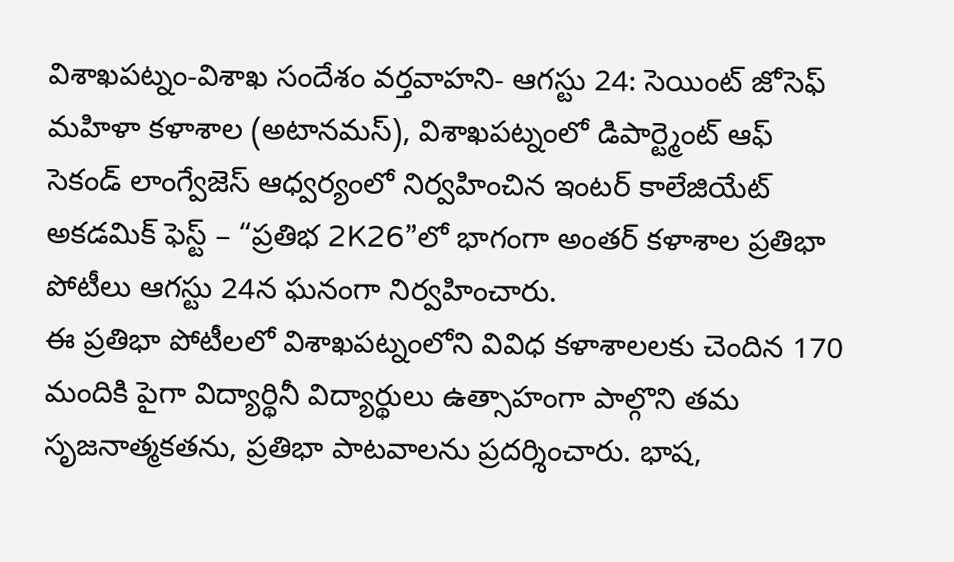విశాఖపట్నం-విశాఖ సందేశం వర్తవాహని- ఆగస్టు 24: సెయింట్ జోసెఫ్ మహిళా కళాశాల (అటానమస్), విశాఖపట్నంలో డిపార్ట్మెంట్ ఆఫ్ సెకండ్ లాంగ్వేజెస్ ఆధ్వర్యంలో నిర్వహించిన ఇంటర్ కాలేజియేట్ అకడమిక్ ఫెస్ట్ – “ప్రతిభ 2K26”లో భాగంగా అంతర్ కళాశాల ప్రతిభా పోటీలు ఆగస్టు 24న ఘనంగా నిర్వహించారు.
ఈ ప్రతిభా పోటీలలో విశాఖపట్నంలోని వివిధ కళాశాలలకు చెందిన 170 మందికి పైగా విద్యార్థినీ విద్యార్థులు ఉత్సాహంగా పాల్గొని తమ సృజనాత్మకతను, ప్రతిభా పాటవాలను ప్రదర్శించారు. భాష,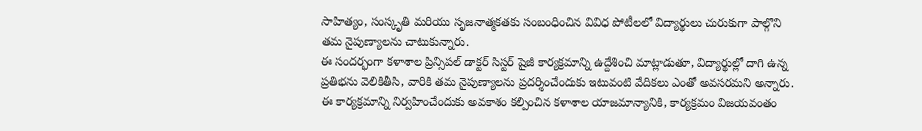సాహిత్యం, సంస్కృతి మరియు సృజనాత్మకతకు సంబంధించిన వివిధ పోటీలలో విద్యార్థులు చురుకుగా పాల్గొని తమ నైపుణ్యాలను చాటుకున్నారు.
ఈ సందర్భంగా కళాశాల ప్రిన్సిపల్ డాక్టర్ సిస్టర్ షైజీ కార్యక్రమాన్ని ఉద్దేశించి మాట్లాడుతూ, విద్యార్థుల్లో దాగి ఉన్న ప్రతిభను వెలికితీసి, వారికి తమ నైపుణ్యాలను ప్రదర్శించేందుకు ఇటువంటి వేదికలు ఎంతో అవసరమని అన్నారు. ఈ కార్యక్రమాన్ని నిర్వహించేందుకు అవకాశం కల్పించిన కళాశాల యాజమాన్యానికి, కార్యక్రమం విజయవంతం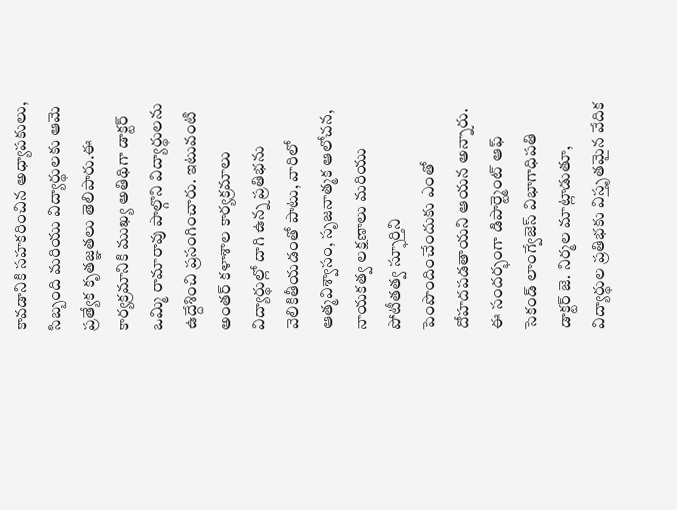కావడానికి సహకరించిన అధ్యాపకులు, సిబ్బంది మరియు విద్యార్థులకు ఆమె ప్రత్యేక కృతజ్ఞతలు తెలిపారు.ఈ కార్యక్రమానికి ముఖ్య అతిథిగా డాక్టర్ ఒమ్మి రామారావు పాల్గొని విద్యార్థులను ఉద్దేశించి ప్రసంగించారు. ఇటువంటి అంతర్ కళాశాల కార్యక్రమాలు విద్యార్థుల్లో దాగి ఉన్న ప్రతిభను వెలికితీయడంతో పాటు, వారిలో ఆత్మవిశ్వాసం, సృజనాత్మక ఆలోచన, నాయకత్వ లక్షణాలు మరియు పోటీతత్వ స్ఫూర్తిని పెంపొందించేందుకు ఎంతో దోహదపడతాయని ఆయన అన్నారు.
ఈ సందర్భంగా డిపార్ట్మెంట్ ఆఫ్ సెకండ్ లాంగ్వేజెస్ విభాగాధిపతి డాక్టర్ జె. నిర్మల మాట్లాడుతూ, విద్యార్థుల ప్రతిభకు విస్తృతమైన వేదిక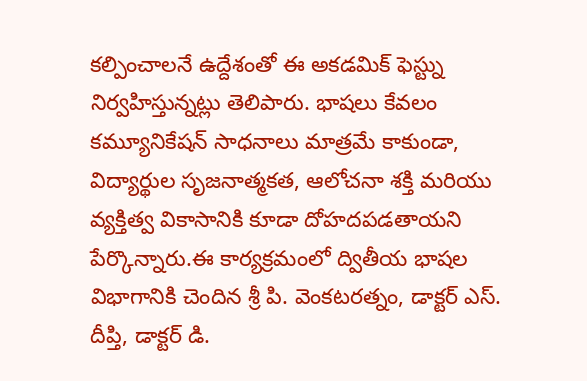కల్పించాలనే ఉద్దేశంతో ఈ అకడమిక్ ఫెస్ట్ను నిర్వహిస్తున్నట్లు తెలిపారు. భాషలు కేవలం కమ్యూనికేషన్ సాధనాలు మాత్రమే కాకుండా, విద్యార్థుల సృజనాత్మకత, ఆలోచనా శక్తి మరియు వ్యక్తిత్వ వికాసానికి కూడా దోహదపడతాయని పేర్కొన్నారు.ఈ కార్యక్రమంలో ద్వితీయ భాషల విభాగానికి చెందిన శ్రీ పి. వెంకటరత్నం, డాక్టర్ ఎస్. దీప్తి, డాక్టర్ డి.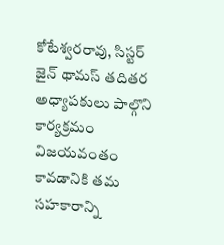కోటేశ్వరరావు, సిస్టర్ జైన్ థామస్ తదితర అధ్యాపకులు పాల్గొని కార్యక్రమం విజయవంతం కావడానికి తమ సహకారాన్ని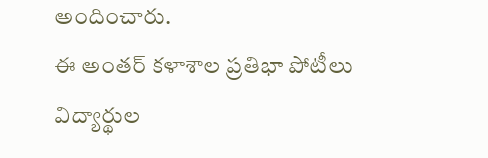అందించారు.
ఈ అంతర్ కళాశాల ప్రతిభా పోటీలు విద్యార్థుల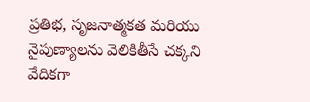ప్రతిభ, సృజనాత్మకత మరియు నైపుణ్యాలను వెలికితీసే చక్కని వేదికగా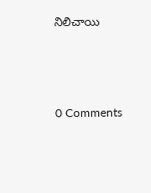నిలిచాయి



0 Comments